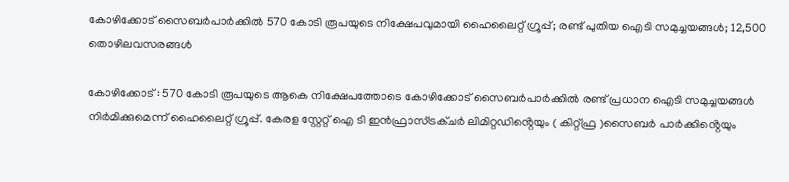കോഴിക്കോട് സൈബർപാർക്കിൽ 570 കോടി രൂപയുടെ നിക്ഷേപവുമായി ഹൈലൈറ്റ് ഗ്രൂപ്പ്; രണ്ട് പുതിയ ഐടി സമുച്ചയങ്ങൾ; 12,500 തൊഴിലവസരങ്ങൾ

കോഴിക്കോട് : 570 കോടി രൂപയുടെ ആകെ നിക്ഷേപത്തോടെ കോഴിക്കോട് സൈബർപാർക്കിൽ രണ്ട് പ്രധാന ഐടി സമുച്ചയങ്ങൾ നിർമിക്കുമെന്ന് ഹൈലൈറ്റ് ഗ്രൂപ്പ്. കേരള സ്റ്റേറ്റ് ഐ ടി ഇൻഫ്രാസ്ട്രക്ചർ ലിമിറ്റഡിൻ്റെയും ( കിറ്റ്ഫ്ര )സൈബർ പാർക്കിൻ്റെയും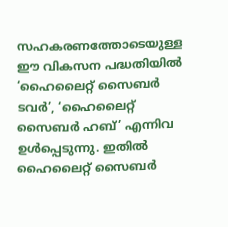സഹകരണത്തോടെയുള്ള ഈ വികസന പദ്ധതിയിൽ ‘ഹൈലൈറ്റ് സൈബർ ടവർ’, ‘ഹൈലൈറ്റ് സൈബർ ഹബ്’ എന്നിവ ഉൾപ്പെടുന്നു. ഇതിൽ ഹൈലൈറ്റ് സൈബർ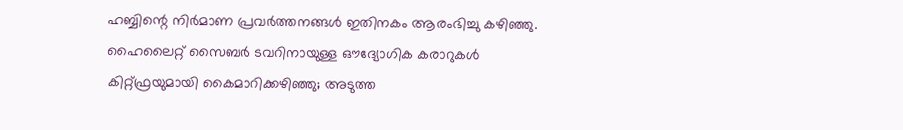ഹബ്ബിന്റെ നിർമാണ പ്രവർത്തനങ്ങൾ ഇതിനകം ആരംഭിച്ചു കഴിഞ്ഞു. ഹൈലൈറ്റ് സൈബർ ടവറിനായുള്ള ഔദ്യോഗിക കരാറുകൾ കിറ്റ്ഫ്രയുമായി കൈമാറിക്കഴിഞ്ഞു; അടുത്ത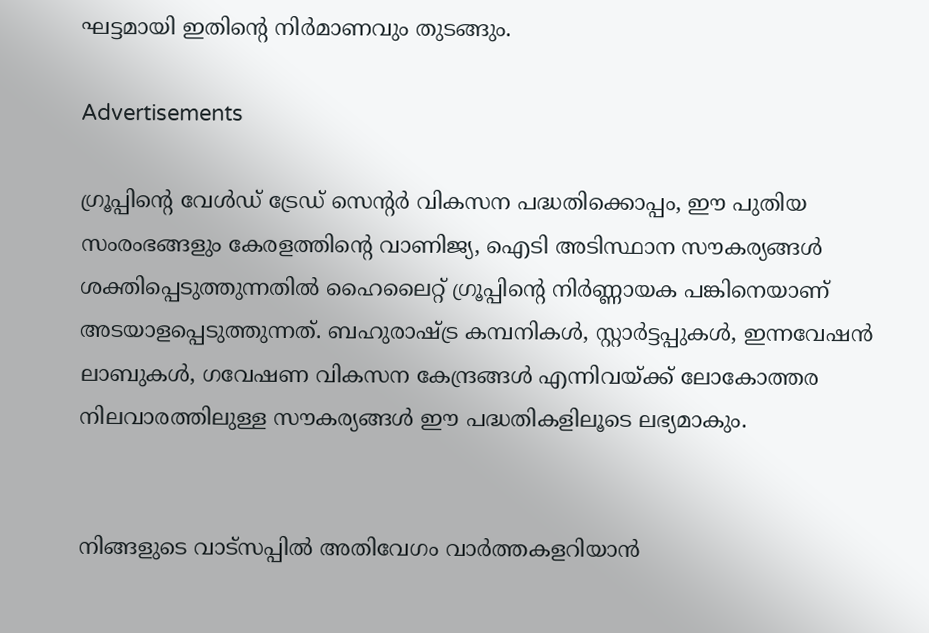ഘട്ടമായി ഇതിന്റെ നിർമാണവും തുടങ്ങും.

Advertisements

ഗ്രൂപ്പിന്റെ വേൾഡ് ട്രേഡ് സെന്റർ വികസന പദ്ധതിക്കൊപ്പം, ഈ പുതിയ സംരംഭങ്ങളും കേരളത്തിന്റെ വാണിജ്യ, ഐടി അടിസ്ഥാന സൗകര്യങ്ങൾ ശക്തിപ്പെടുത്തുന്നതിൽ ഹൈലൈറ്റ് ഗ്രൂപ്പിന്റെ നിർണ്ണായക പങ്കിനെയാണ് അടയാളപ്പെടുത്തുന്നത്. ബഹുരാഷ്ട്ര കമ്പനികൾ, സ്റ്റാർട്ടപ്പുകൾ, ഇന്നവേഷൻ ലാബുകൾ, ഗവേഷണ വികസന കേന്ദ്രങ്ങൾ എന്നിവയ്ക്ക് ലോകോത്തര നിലവാരത്തിലുള്ള സൗകര്യങ്ങൾ ഈ പദ്ധതികളിലൂടെ ലഭ്യമാകും.


നിങ്ങളുടെ വാട്സപ്പിൽ അതിവേഗം വാർത്തകളറിയാൻ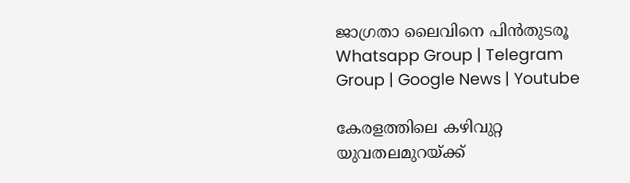ജാഗ്രതാ ലൈവിനെ പിൻതുടരൂ Whatsapp Group | Telegram Group | Google News | Youtube

കേരളത്തിലെ കഴിവുറ്റ യുവതലമുറയ്ക്ക്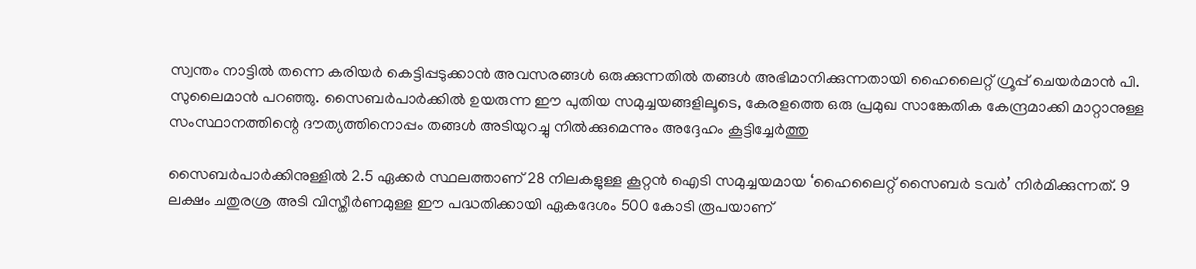സ്വന്തം നാട്ടിൽ തന്നെ കരിയർ കെട്ടിപ്പടുക്കാൻ അവസരങ്ങൾ ഒരുക്കുന്നതിൽ തങ്ങൾ അഭിമാനിക്കുന്നതായി ഹൈലൈറ്റ് ഗ്രൂപ്പ് ചെയർമാൻ പി. സുലൈമാൻ പറഞ്ഞു. സൈബർപാർക്കിൽ ഉയരുന്ന ഈ പുതിയ സമുച്ചയങ്ങളിലൂടെ, കേരളത്തെ ഒരു പ്രമുഖ സാങ്കേതിക കേന്ദ്രമാക്കി മാറ്റാനുള്ള സംസ്ഥാനത്തിന്റെ ദൗത്യത്തിനൊപ്പം തങ്ങൾ അടിയുറച്ചു നിൽക്കുമെന്നും അദ്ദേഹം കൂട്ടിച്ചേർത്തു

സൈബർപാർക്കിനുള്ളിൽ 2.5 ഏക്കർ സ്ഥലത്താണ് 28 നിലകളുള്ള കൂറ്റൻ ഐടി സമുച്ചയമായ ‘ഹൈലൈറ്റ് സൈബർ ടവർ’ നിർമിക്കുന്നത്. 9 ലക്ഷം ചതുരശ്ര അടി വിസ്തീർണമുള്ള ഈ പദ്ധതിക്കായി ഏകദേശം 500 കോടി രൂപയാണ്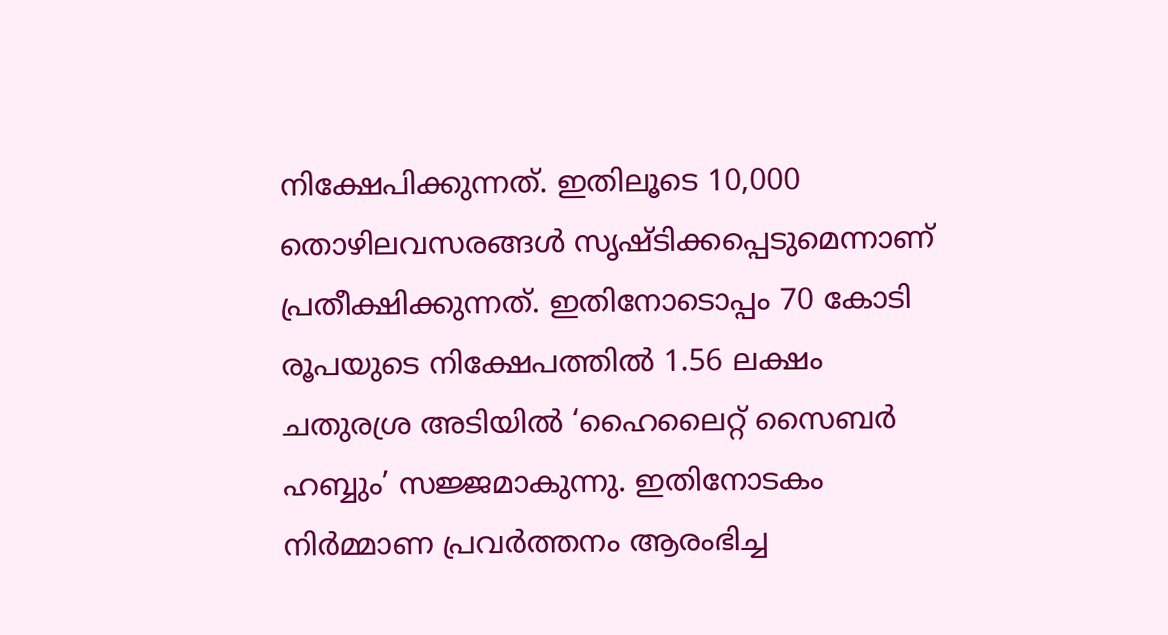നിക്ഷേപിക്കുന്നത്. ഇതിലൂടെ 10,000 തൊഴിലവസരങ്ങൾ സൃഷ്ടിക്കപ്പെടുമെന്നാണ് പ്രതീക്ഷിക്കുന്നത്. ഇതിനോടൊപ്പം 70 കോടി രൂപയുടെ നിക്ഷേപത്തിൽ 1.56 ലക്ഷം ചതുരശ്ര അടിയിൽ ‘ഹൈലൈറ്റ് സൈബർ ഹബ്ബും’ സജ്ജമാകുന്നു. ഇതിനോടകം നിർമ്മാണ പ്രവർത്തനം ആരംഭിച്ച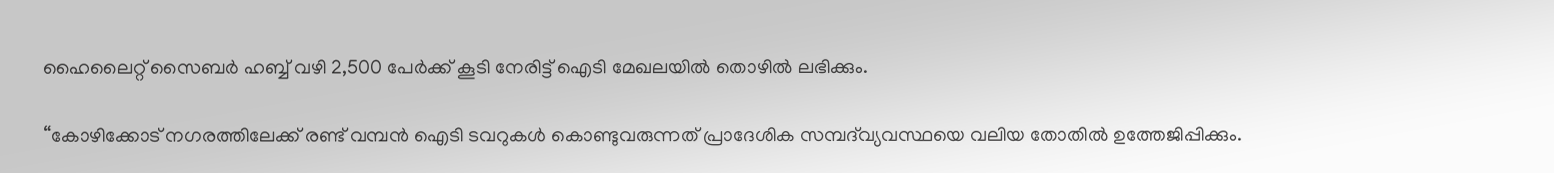ഹൈലൈറ്റ് സൈബർ ഹബ്ബ് വഴി 2,500 പേർക്ക് കൂടി നേരിട്ട് ഐടി മേഖലയിൽ തൊഴിൽ ലഭിക്കും.

“കോഴിക്കോട് നഗരത്തിലേക്ക് രണ്ട് വമ്പൻ ഐടി ടവറുകൾ കൊണ്ടുവരുന്നത് പ്രാദേശിക സമ്പദ്‌വ്യവസ്ഥയെ വലിയ തോതിൽ ഉത്തേജിപ്പിക്കും.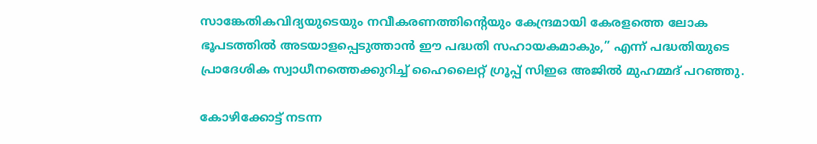സാങ്കേതികവിദ്യയുടെയും നവീകരണത്തിന്റെയും കേന്ദ്രമായി കേരളത്തെ ലോക ഭൂപടത്തിൽ അടയാളപ്പെടുത്താൻ ഈ പദ്ധതി സഹായകമാകും,” എന്ന് പദ്ധതിയുടെ പ്രാദേശിക സ്വാധീനത്തെക്കുറിച്ച് ഹൈലൈറ്റ് ഗ്രൂപ്പ് സിഇഒ അജിൽ മുഹമ്മദ് പറഞ്ഞു.

കോഴിക്കോട്ട് നടന്ന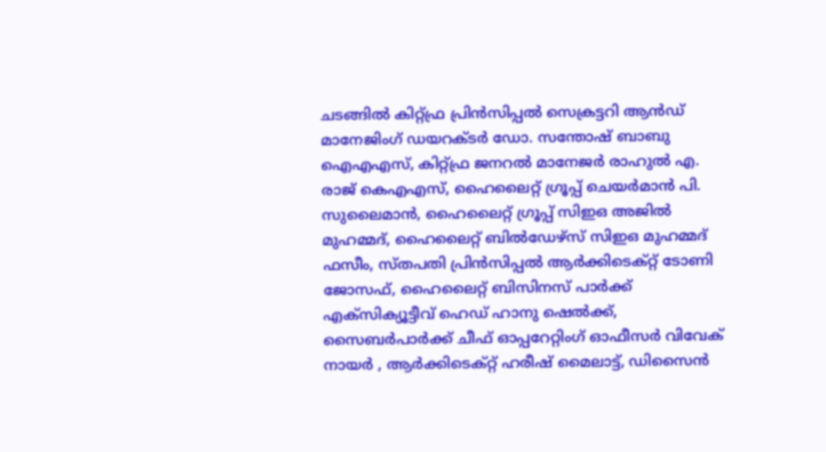ചടങ്ങിൽ കിറ്റ്ഫ്ര പ്രിൻസിപ്പൽ സെക്രട്ടറി ആൻഡ് മാനേജിംഗ് ഡയറക്ടർ ഡോ. സന്തോഷ് ബാബു ഐഎഎസ്, കിറ്റ്ഫ്ര ജനറൽ മാനേജർ രാഹുൽ എ. രാജ് കെഎഎസ്, ഹൈലൈറ്റ് ഗ്രൂപ്പ് ചെയർമാൻ പി. സുലൈമാൻ, ഹൈലൈറ്റ് ഗ്രൂപ്പ് സിഇഒ അജിൽ മുഹമ്മദ്, ഹൈലൈറ്റ് ബിൽഡേഴ്സ് സിഇഒ മുഹമ്മദ് ഫസീം, സ്തപതി പ്രിൻസിപ്പൽ ആർക്കിടെക്റ്റ് ടോണി ജോസഫ്, ഹൈലൈറ്റ് ബിസിനസ് പാർക്ക് എക്സിക്യൂട്ടീവ് ഹെഡ് ഹാനു ഷെൽക്ക്, സൈബർപാർക്ക് ചീഫ് ഓപ്പറേറ്റിംഗ് ഓഫീസർ വിവേക് നായർ , ആർക്കിടെക്റ്റ് ഹരീഷ് മൈലാട്ട്, ഡിസൈൻ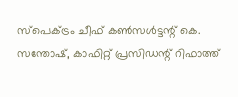സ്പെക്ട്രം ചീഫ് കൺസൾട്ടന്റ് കെ. സന്തോഷ്, കാഫിറ്റ് പ്രസിഡന്റ് റിഫാത്ത്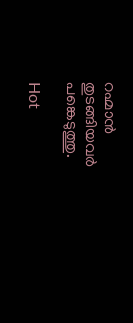റഹ്മാൻ തുടങ്ങിയവർ പങ്കെടുത്തു.

Hot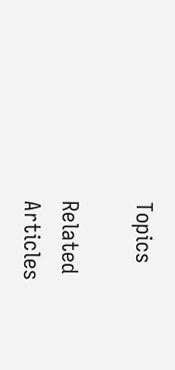Topics

Related Articles